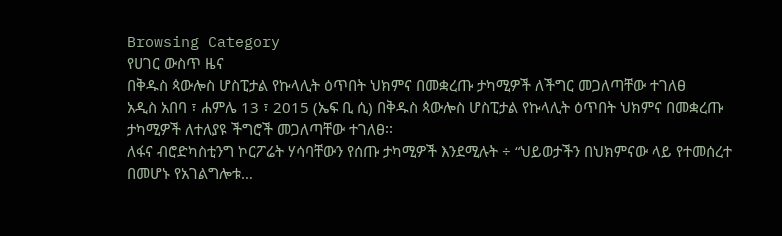Browsing Category
የሀገር ውስጥ ዜና
በቅዱስ ጳውሎስ ሆስፒታል የኩላሊት ዕጥበት ህክምና በመቋረጡ ታካሚዎች ለችግር መጋለጣቸው ተገለፀ
አዲስ አበባ ፣ ሐምሌ 13 ፣ 2015 (ኤፍ ቢ ሲ) በቅዱስ ጳውሎስ ሆስፒታል የኩላሊት ዕጥበት ህክምና በመቋረጡ ታካሚዎች ለተለያዩ ችግሮች መጋለጣቸው ተገለፀ፡፡
ለፋና ብሮድካስቲንግ ኮርፖሬት ሃሳባቸውን የሰጡ ታካሚዎች እንደሚሉት ÷ “ህይወታችን በህክምናው ላይ የተመሰረተ በመሆኑ የአገልግሎቱ…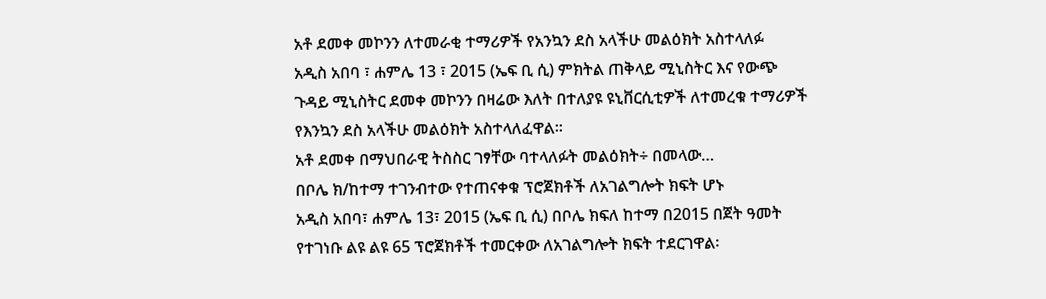አቶ ደመቀ መኮንን ለተመራቂ ተማሪዎች የአንኳን ደስ አላችሁ መልዕክት አስተላለፉ
አዲስ አበባ ፣ ሐምሌ 13 ፣ 2015 (ኤፍ ቢ ሲ) ምክትል ጠቅላይ ሚኒስትር እና የውጭ ጉዳይ ሚኒስትር ደመቀ መኮንን በዛሬው እለት በተለያዩ ዩኒቨርሲቲዎች ለተመረቁ ተማሪዎች የእንኳን ደስ አላችሁ መልዕክት አስተላለፈዋል፡፡
አቶ ደመቀ በማህበራዊ ትስስር ገፃቸው ባተላለፉት መልዕክት÷ በመላው…
በቦሌ ክ/ከተማ ተገንብተው የተጠናቀቁ ፕሮጀክቶች ለአገልግሎት ክፍት ሆኑ
አዲስ አበባ፣ ሐምሌ 13፣ 2015 (ኤፍ ቢ ሲ) በቦሌ ክፍለ ከተማ በ2015 በጀት ዓመት የተገነቡ ልዩ ልዩ 65 ፕሮጀክቶች ተመርቀው ለአገልግሎት ክፍት ተደርገዋል፡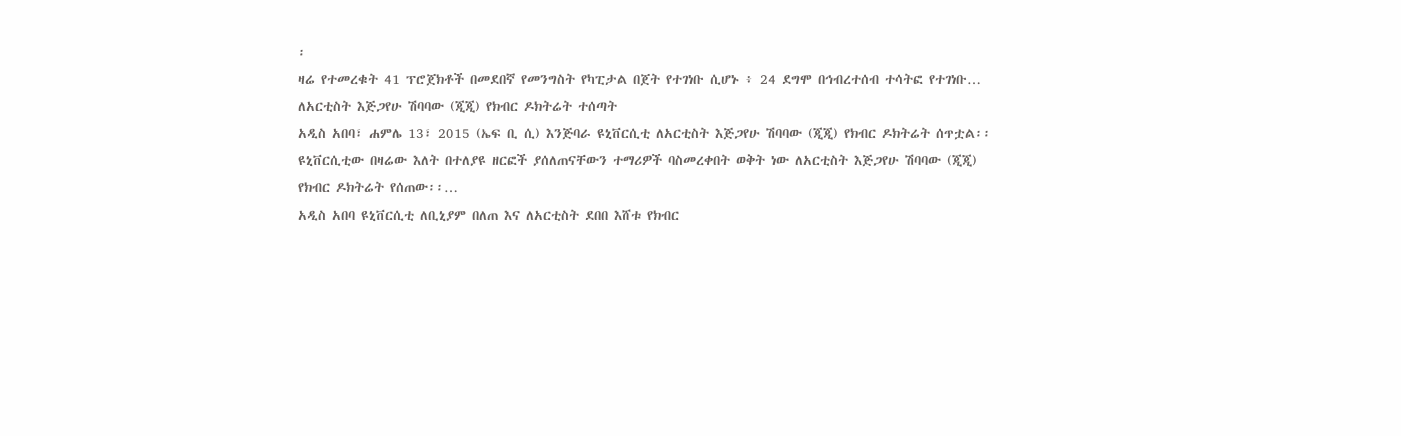፡
ዛሬ የተመረቁት 41 ፕሮጀክቶች በመደበኛ የመንግስት የካፒታል በጀት የተገነቡ ሲሆኑ ፥ 24 ደግሞ በኅብረተሰብ ተሳትፎ የተገነቡ…
ለአርቲስት እጅጋየሁ ሽባባው (ጂጂ) የክብር ዶክትሬት ተሰጣት
አዲስ አበባ፣ ሐምሌ 13፣ 2015 (ኤፍ ቢ ሲ) እንጅባራ ዩኒቨርሲቲ ለአርቲስት እጅጋየሁ ሽባባው (ጂጂ) የክብር ዶክትሬት ሰጥቷል፡፡
ዩኒቨርሲቲው በዛሬው እለት በተለያዩ ዘርፎች ያሰለጠናቸውን ተማሪዎች ባስመረቀበት ወቅት ነው ለአርቲስት እጅጋየሁ ሽባባው (ጂጂ) የክብር ዶክትሬት የሰጠው፡፡…
አዲስ አበባ ዩኒቨርሲቲ ለቢኒያም በለጠ እና ለአርቲስት ደበበ እሸቱ የክብር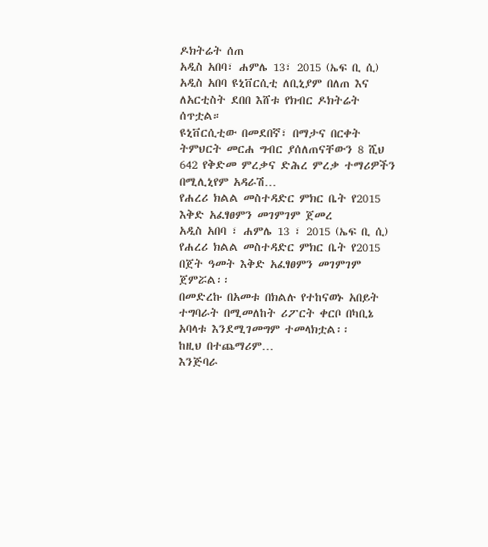ዶክትሬት ሰጠ
አዲስ አበባ፣ ሐምሌ 13፣ 2015 (ኤፍ ቢ ሲ) አዲስ አበባ ዩኒቨርሲቲ ለቢኒያም በለጠ እና ለአርቲስት ደበበ እሸቱ የክብር ዶክትሬት ሰጥቷል።
ዩኒቨርሲቲው በመደበኛ፣ በማታና በርቀት ትምህርት መርሐ ግብር ያሰለጠናቸውን 8 ሺህ 642 የቅድመ ምረቃና ድሕረ ምረቃ ተማሪዎችን በሚሊኒየም አዳራሽ…
የሐረሪ ክልል መስተዳድር ምክር ቤት የ2015 እቅድ አፈፃፀምን መገምገም ጀመረ
አዲስ አበባ ፣ ሐምሌ 13 ፣ 2015 (ኤፍ ቢ ሲ) የሐረሪ ክልል መስተዳድር ምክር ቤት የ2015 በጀት ዓመት እቅድ አፈፃፀምን መገምገም ጀምሯል፡፡
በመድረኩ በአመቱ በክልሉ የተከናወኑ አበይት ተግባራት በሚመለከት ሪፖርት ቀርቦ በካቢኔ አባላቱ እንደሚገመግም ተመላክቷል፡፡
ከዚህ በተጨማሪም…
እንጅባራ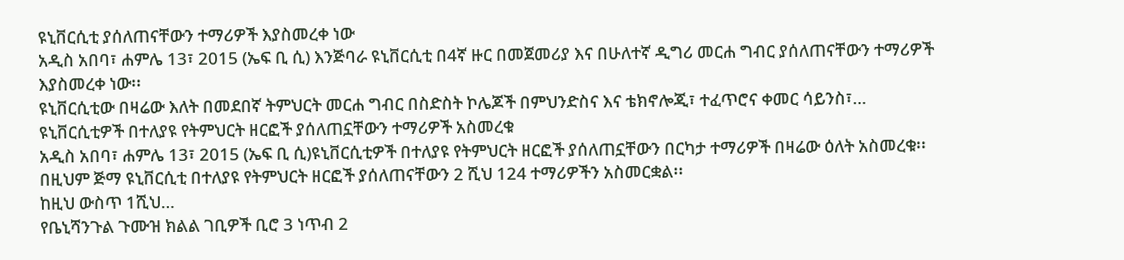ዩኒቨርሲቲ ያሰለጠናቸውን ተማሪዎች እያስመረቀ ነው
አዲስ አበባ፣ ሐምሌ 13፣ 2015 (ኤፍ ቢ ሲ) እንጅባራ ዩኒቨርሲቲ በ4ኛ ዙር በመጀመሪያ እና በሁለተኛ ዲግሪ መርሐ ግብር ያሰለጠናቸውን ተማሪዎች እያስመረቀ ነው፡፡
ዩኒቨርሲቲው በዛሬው እለት በመደበኛ ትምህርት መርሐ ግብር በስድስት ኮሌጆች በምህንድስና እና ቴክኖሎጂ፣ ተፈጥሮና ቀመር ሳይንስ፣…
ዩኒቨርሲቲዎች በተለያዩ የትምህርት ዘርፎች ያሰለጠኗቸውን ተማሪዎች አስመረቁ
አዲስ አበባ፣ ሐምሌ 13፣ 2015 (ኤፍ ቢ ሲ)ዩኒቨርሲቲዎች በተለያዩ የትምህርት ዘርፎች ያሰለጠኗቸውን በርካታ ተማሪዎች በዛሬው ዕለት አስመረቁ፡፡
በዚህም ጅማ ዩኒቨርሲቲ በተለያዩ የትምህርት ዘርፎች ያሰለጠናቸውን 2 ሺህ 124 ተማሪዎችን አስመርቋል፡፡
ከዚህ ውስጥ 1ሺህ…
የቤኒሻንጉል ጉሙዝ ክልል ገቢዎች ቢሮ 3 ነጥብ 2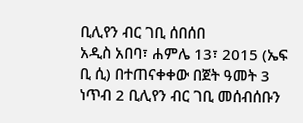ቢሊየን ብር ገቢ ሰበሰበ
አዲስ አበባ፣ ሐምሌ 13፣ 2015 (ኤፍ ቢ ሲ) በተጠናቀቀው በጀት ዓመት 3 ነጥብ 2 ቢሊየን ብር ገቢ መሰብሰቡን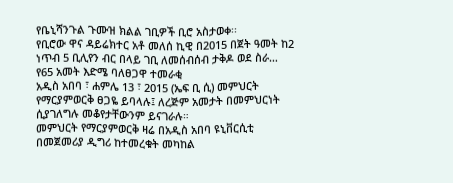የቤኒሻንጉል ጉሙዝ ክልል ገቢዎች ቢሮ አስታወቀ፡፡
የቢሮው ዋና ዳይሬክተር አቶ መለሰ ኪዊ በ2015 በጀት ዓመት ከ2 ነጥብ 5 ቢሊየን ብር በላይ ገቢ ለመሰብሰብ ታቅዶ ወደ ስራ…
የ65 አመት እድሜ ባለፀጋዋ ተመራቂ
አዲስ አበባ ፣ ሐምሌ 13 ፣ 2015 (ኤፍ ቢ ሲ) መምህርት የማርያምወርቅ ፀጋዬ ይባላሉ፤ ለረጅም አመታት በመምህርነት ሲያገለግሉ መቆየታቸውንም ይናገራሉ።
መምህርት የማርያምወርቅ ዛሬ በአዲስ አበባ ዩኒቨርሲቲ በመጀመሪያ ዲግሪ ከተመረቁት መካከል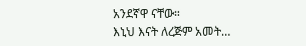አንደኛዋ ናቸው።
እኒህ እናት ለረጅም አመት…